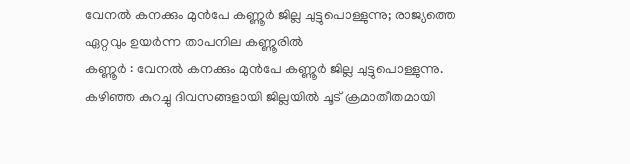വേനൽ കനക്കും മുൻപേ കണ്ണൂർ ജില്ല ചുട്ടുപൊള്ളുന്നു; രാജ്യത്തെ ഏറ്റവും ഉയർന്ന താപനില കണ്ണൂരിൽ
കണ്ണൂർ : വേനൽ കനക്കും മുൻപേ കണ്ണൂർ ജില്ല ചുട്ടുപൊള്ളുന്നു. കഴിഞ്ഞ കുറച്ചു ദിവസങ്ങളായി ജില്ലയിൽ ചൂട് ക്രമാതീതമായി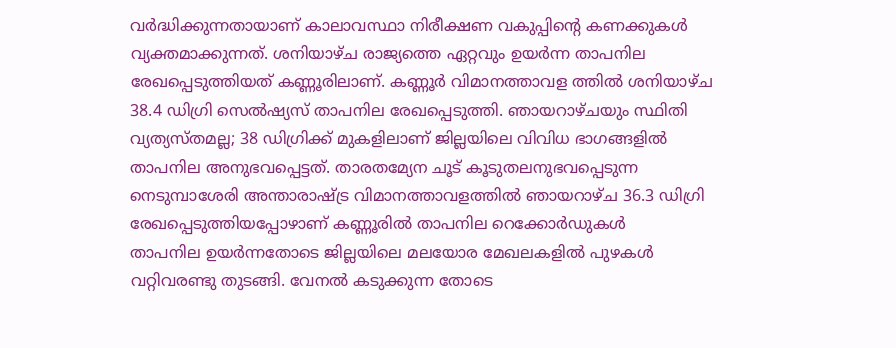വർദ്ധിക്കുന്നതായാണ് കാലാവസ്ഥാ നിരീക്ഷണ വകുപ്പിന്റെ കണക്കുകൾ വ്യക്തമാക്കുന്നത്. ശനിയാഴ്ച രാജ്യത്തെ ഏറ്റവും ഉയർന്ന താപനില രേഖപ്പെടുത്തിയത് കണ്ണൂരിലാണ്. കണ്ണൂർ വിമാനത്താവള ത്തിൽ ശനിയാഴ്ച 38.4 ഡിഗ്രി സെൽഷ്യസ് താപനില രേഖപ്പെടുത്തി. ഞായറാഴ്ചയും സ്ഥിതി വ്യത്യസ്തമല്ല; 38 ഡിഗ്രിക്ക് മുകളിലാണ് ജില്ലയിലെ വിവിധ ഭാഗങ്ങളിൽ താപനില അനുഭവപ്പെട്ടത്. താരതമ്യേന ചൂട് കൂടുതലനുഭവപ്പെടുന്ന നെടുമ്പാശേരി അന്താരാഷ്ട്ര വിമാനത്താവളത്തിൽ ഞായറാഴ്ച 36.3 ഡിഗ്രി രേഖപ്പെടുത്തിയപ്പോഴാണ് കണ്ണൂരിൽ താപനില റെക്കോർഡുകൾ
താപനില ഉയർന്നതോടെ ജില്ലയിലെ മലയോര മേഖലകളിൽ പുഴകൾ വറ്റിവരണ്ടു തുടങ്ങി. വേനൽ കടുക്കുന്ന തോടെ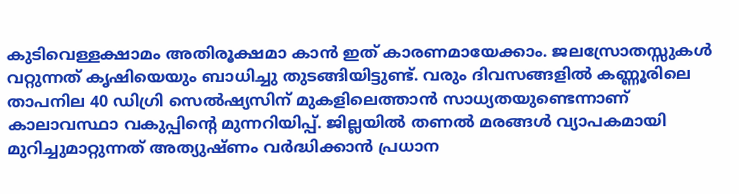കുടിവെള്ളക്ഷാമം അതിരൂക്ഷമാ കാൻ ഇത് കാരണമായേക്കാം. ജലസ്രോതസ്സുകൾ വറ്റുന്നത് കൃഷിയെയും ബാധിച്ചു തുടങ്ങിയിട്ടുണ്ട്. വരും ദിവസങ്ങളിൽ കണ്ണൂരിലെ താപനില 40 ഡിഗ്രി സെൽഷ്യസിന് മുകളിലെത്താൻ സാധ്യതയുണ്ടെന്നാണ് കാലാവസ്ഥാ വകുപ്പിന്റെ മുന്നറിയിപ്പ്. ജില്ലയിൽ തണൽ മരങ്ങൾ വ്യാപകമായി മുറിച്ചുമാറ്റുന്നത് അത്യുഷ്ണം വർദ്ധിക്കാൻ പ്രധാന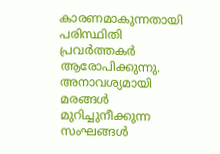കാരണമാകുന്നതായി പരിസ്ഥിതി പ്രവർത്തകർ ആരോപിക്കുന്നു. അനാവശ്യമായി മരങ്ങൾ മുറിച്ചുനീക്കുന്ന സംഘങ്ങൾ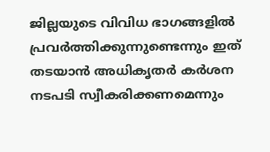ജില്ലയുടെ വിവിധ ഭാഗങ്ങളിൽ പ്രവർത്തിക്കുന്നുണ്ടെന്നും ഇത് തടയാൻ അധികൃതർ കർശന നടപടി സ്വീകരിക്കണമെന്നും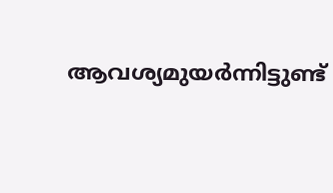ആവശ്യമുയർന്നിട്ടുണ്ട്